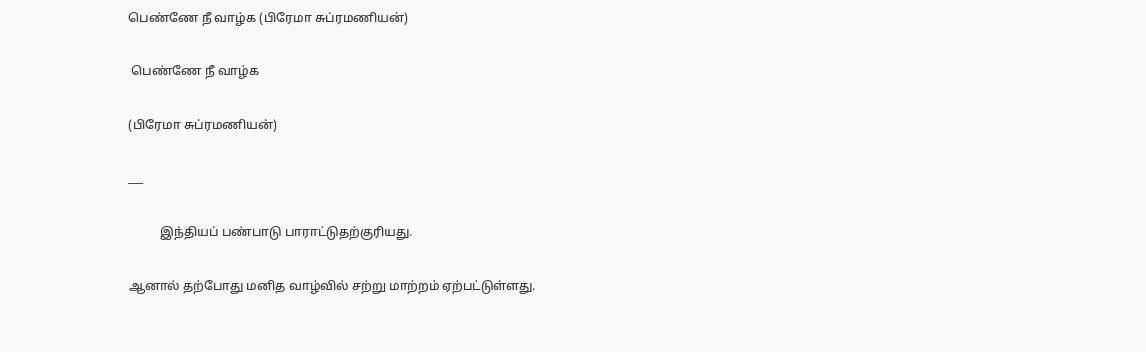பெண்ணே நீ வாழ்க (பிரேமா சுப்ரமணியன்)

 பெண்ணே நீ வாழ்க

(பிரேமா சுப்ரமணியன்)

___

          இந்தியப் பண்பாடு பாராட்டுதற்குரியது.

ஆனால் தற்போது மனித வாழ்வில் சற்று மாற்றம் ஏற்பட்டுள்ளது.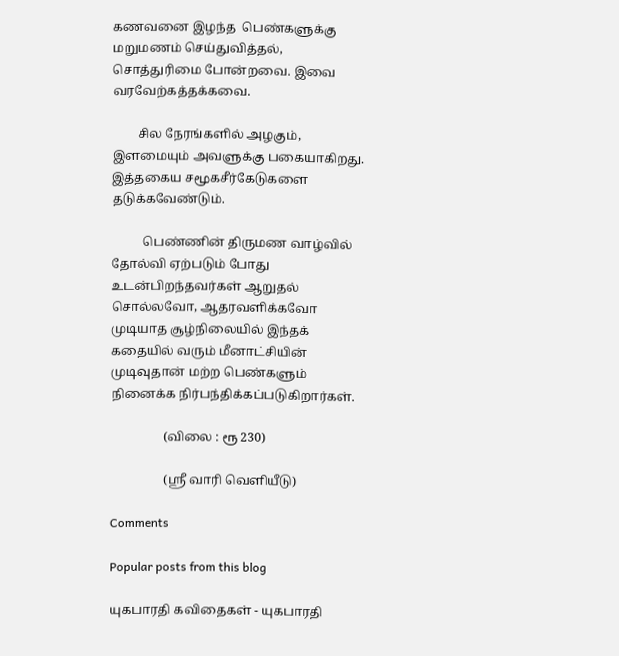கணவனை இழந்த  பெண்களுக்கு மறுமணம் செய்துவித்தல், சொத்துரிமை போன்றவை. இவை வரவேற்கத்தக்கவை.

        சில நேரங்களில் அழகும், இளமையும் அவளுக்கு பகையாகிறது. இத்தகைய சமூகசீர்கேடுகளை தடுக்கவேண்டும்.

          பெண்ணின் திருமண வாழ்வில் தோல்வி ஏற்படும் போது உடன்பிறந்தவர்கள் ஆறுதல் சொல்லவோ, ஆதரவளிக்கவோ முடியாத சூழ்நிலையில் இந்தக் கதையில் வரும் மீனாட்சியின் முடிவுதான் மற்ற பெண்களும் நினைக்க நிர்பந்திக்கப்படுகிறார்கள்.

                 (விலை : ரூ 230)

                 (ஸ்ரீ வாரி வெளியீடு)

Comments

Popular posts from this blog

யுகபாரதி கவிதைகள் - யுகபாரதி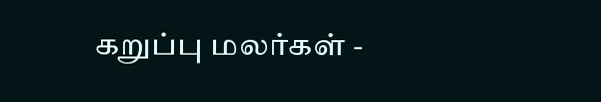கறுப்பு மலர்கள் -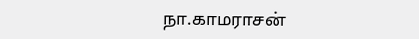நா.காமராசன்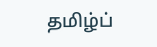தமிழ்ப்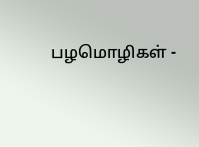பழமொழிகள் -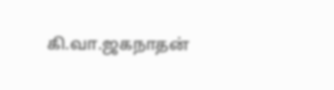கி.வா.ஜகநாதன்